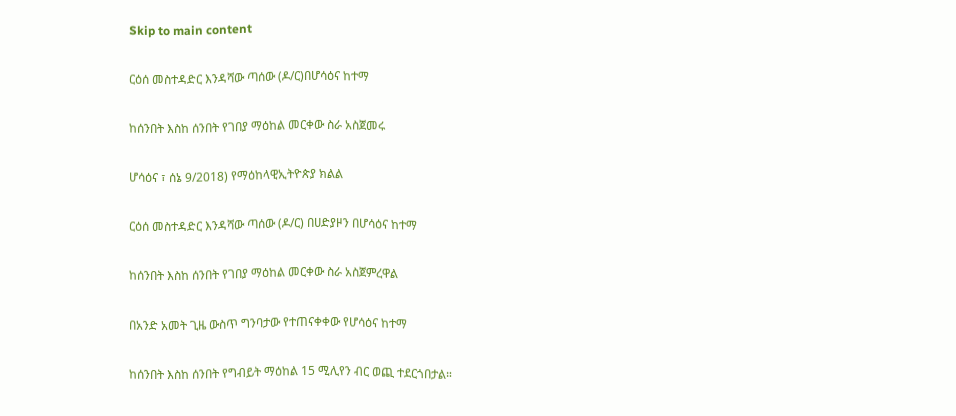Skip to main content

ርዕሰ መስተዳድር እንዳሻው ጣሰው (ዶ/ር)በሆሳዕና ከተማ

ከሰንበት እስከ ሰንበት የገበያ ማዕከል መርቀው ስራ አስጀመሩ

ሆሳዕና ፣ ሰኔ 9/2018) የማዕከላዊኢትዮጵያ ክልል

ርዕሰ መስተዳድር እንዳሻው ጣሰው (ዶ/ር) በሀድያዞን በሆሳዕና ከተማ

ከሰንበት እስከ ሰንበት የገበያ ማዕከል መርቀው ስራ አስጀምረዋል

በአንድ አመት ጊዜ ውስጥ ግንባታው የተጠናቀቀው የሆሳዕና ከተማ

ከሰንበት እስከ ሰንበት የግብይት ማዕከል 15 ሚሊየን ብር ወጪ ተደርጎበታል።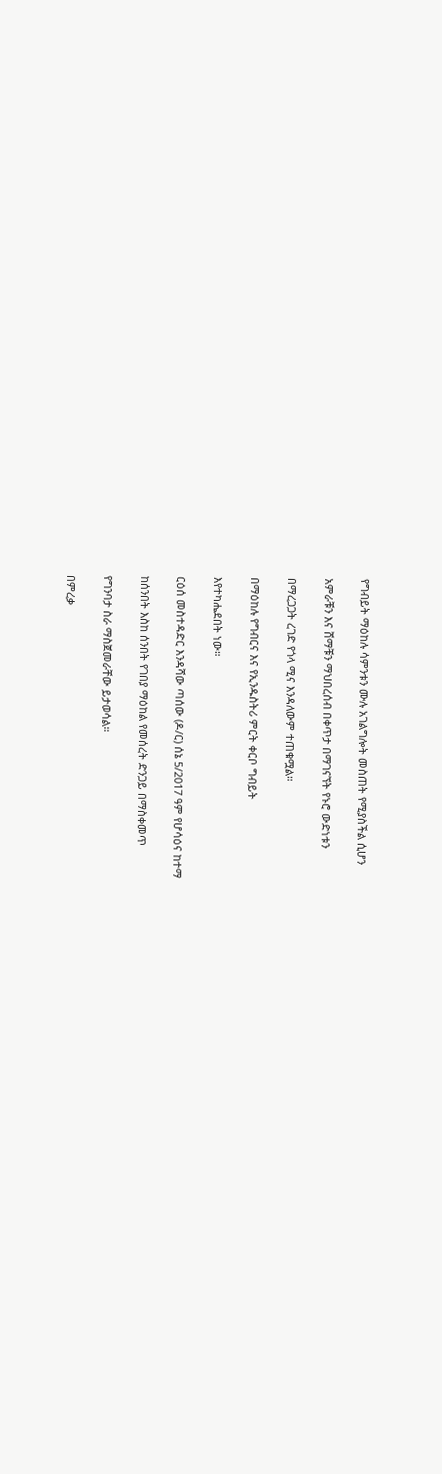የግብይት ማዕከሉ ሳምንቱን ሙሉ አገልግሎት መስጠት የሚያስችል ሲሆን

አምራቹን እና ሸማቹን ማህበረሰብ በቀጥታ በማገናኘት የኑሮ ውድነቱን

በማረጋጋት ረገድ የጎላ ሚና እንዳለውም ተጠቁሟል።

በማዕከሉ የግብርና እና የኢንዱስትሪ ምርት ቀርቦ ግብይት

እየተካሔደበት ነው።

ርዕሰ መስተዳድር እንዳሻው ጣሰው (ዶ/ር) ሰኔ 5/2017 ዓም የሆሳዕና ከተማ

ከሰንበት እስከ ሰንበት የገበያ ማዕከል የመሰረት ድንጋይ በማስቀመጥ

የግንባታ ስራ ማስጀመራቸው ይታወሳል።

በምረቃ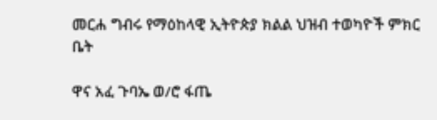መርሐ ግብሩ የማዕከላዊ ኢትዮጵያ ክልል ህዝብ ተወካዮች ምክር ቤት

ዋና አፈ ጉባኤ ወ/ሮ ፋጤ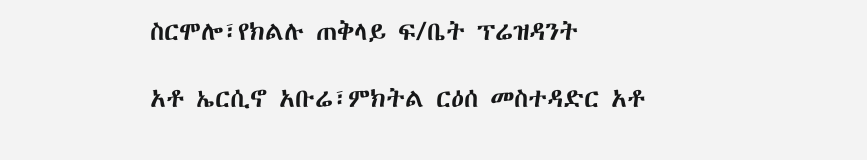ስርሞሎ፣የክልሉ ጠቅላይ ፍ/ቤት ፕሬዝዳንት

አቶ ኤርሲኖ አቡሬ፣ምክትል ርዕሰ መስተዳድር አቶ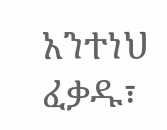አንተነህ ፈቃዱ፣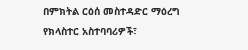በምክትል ርዕሰ መስተዳድር ማዕረግ የክላስተር አስተባባሪዎች፣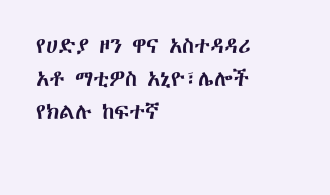የሀድያ ዞን ዋና አስተዳዳሪ አቶ ማቲዎስ አኒዮ፣ሌሎች የክልሉ ከፍተኛ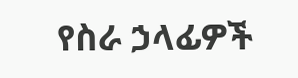የስራ ኃላፊዎች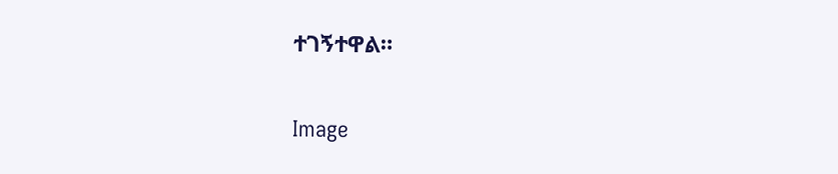ተገኝተዋል።

Image